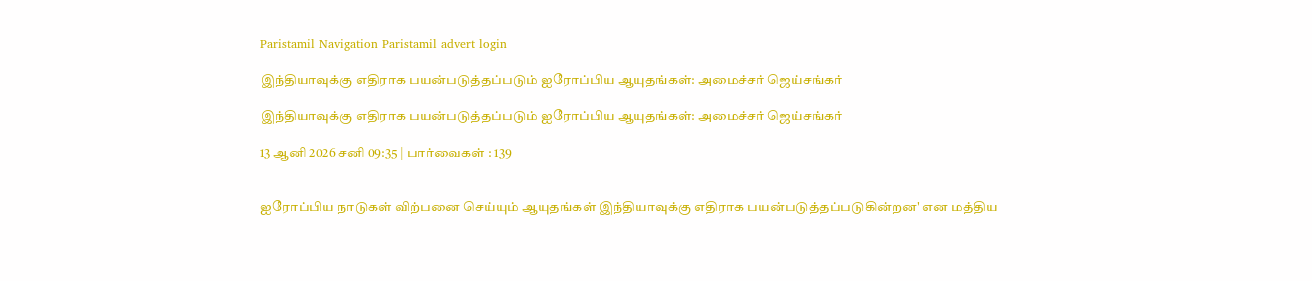Paristamil Navigation Paristamil advert login

இந்தியாவுக்கு எதிராக பயன்படுத்தப்படும் ஐரோப்பிய ஆயுதங்கள்: அமைச்சர் ஜெய்சங்கர்

இந்தியாவுக்கு எதிராக பயன்படுத்தப்படும் ஐரோப்பிய ஆயுதங்கள்: அமைச்சர் ஜெய்சங்கர்

13 ஆனி 2026 சனி 09:35 | பார்வைகள் : 139


ஐரோப்பிய நாடுகள் விற்பனை செய்யும் ஆயுதங்கள் இந்தியாவுக்கு எதிராக பயன்படுத்தப்படுகின்றன' என மத்திய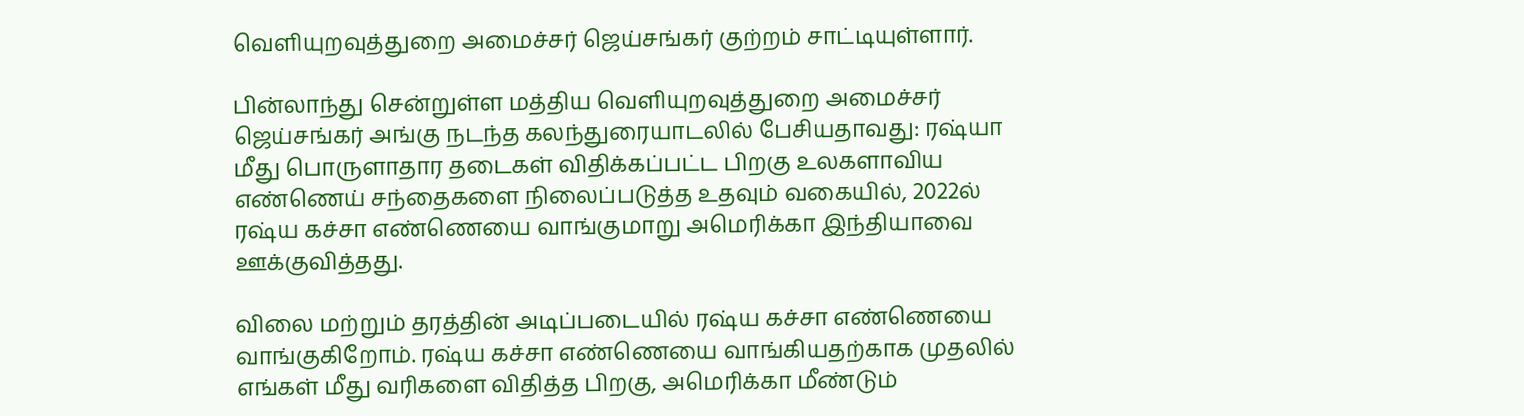வெளியுறவுத்துறை அமைச்சர் ஜெய்சங்கர் குற்றம் சாட்டியுள்ளார்.

பின்லாந்து சென்றுள்ள மத்திய வெளியுறவுத்துறை அமைச்சர் ஜெய்சங்கர் அங்கு நடந்த கலந்துரையாடலில் பேசியதாவது: ரஷ்யா மீது பொருளாதார தடைகள் விதிக்கப்பட்ட பிறகு உலகளாவிய எண்ணெய் சந்தைகளை நிலைப்படுத்த உதவும் வகையில், 2022ல் ரஷ்ய கச்சா எண்ணெயை வாங்குமாறு அமெரிக்கா இந்தியாவை ஊக்குவித்தது.

விலை மற்றும் தரத்தின் அடிப்படையில் ரஷ்ய கச்சா எண்ணெயை வாங்குகிறோம். ரஷ்ய கச்சா எண்ணெயை வாங்கியதற்காக முதலில் எங்கள் மீது வரிகளை விதித்த பிறகு, அமெரிக்கா மீண்டும்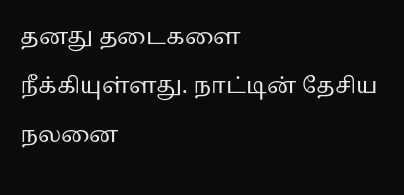தனது தடைகளை நீக்கியுள்ளது. நாட்டின் தேசிய நலனை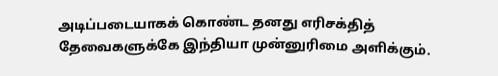அடிப்படையாகக் கொண்ட தனது எரிசக்தித் தேவைகளுக்கே இந்தியா முன்னுரிமை அளிக்கும்.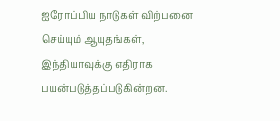ஐரோப்பிய நாடுகள் விற்பனை செய்யும் ஆயுதங்கள், இந்தியாவுக்கு எதிராக பயன்படுத்தப்படுகின்றன.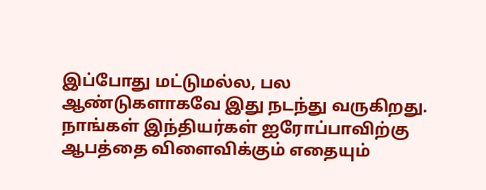இப்போது மட்டுமல்ல, பல ஆண்டுகளாகவே இது நடந்து வருகிறது. நாங்கள் இந்தியர்கள் ஐரோப்பாவிற்கு ஆபத்தை விளைவிக்கும் எதையும்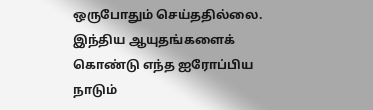ஒருபோதும் செய்ததில்லை. இந்திய ஆயுதங்களைக் கொண்டு எந்த ஐரோப்பிய நாடும்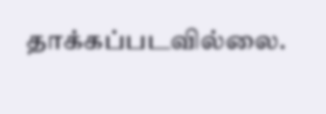தாக்கப்படவில்லை.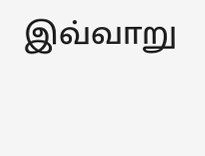இவ்வாறு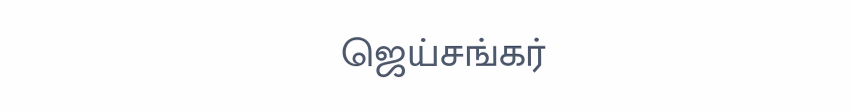ஜெய்சங்கர்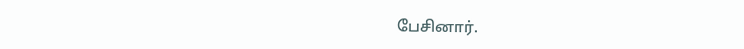பேசினார்.